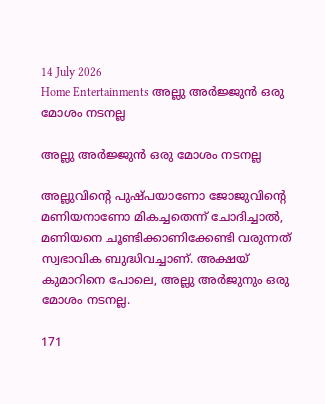14 July 2026
Home Entertainments അല്ലു അർജ്ജുൻ ഒരു മോശം നടനല്ല

അല്ലു അർജ്ജുൻ ഒരു മോശം നടനല്ല

അല്ലുവിന്റെ പുഷ്പയാണോ ജോജുവിന്റെ മണിയനാണോ മികച്ചതെന്ന് ചോദിച്ചാല്‍, മണിയനെ ചൂണ്ടിക്കാണിക്കേണ്ടി വരുന്നത് സ്വഭാവിക ബുദ്ധിവച്ചാണ്. അക്ഷയ് കുമാറിനെ പോലെ, അല്ലു അര്‍ജുനും ഒരു മോശം നടനല്ല.

171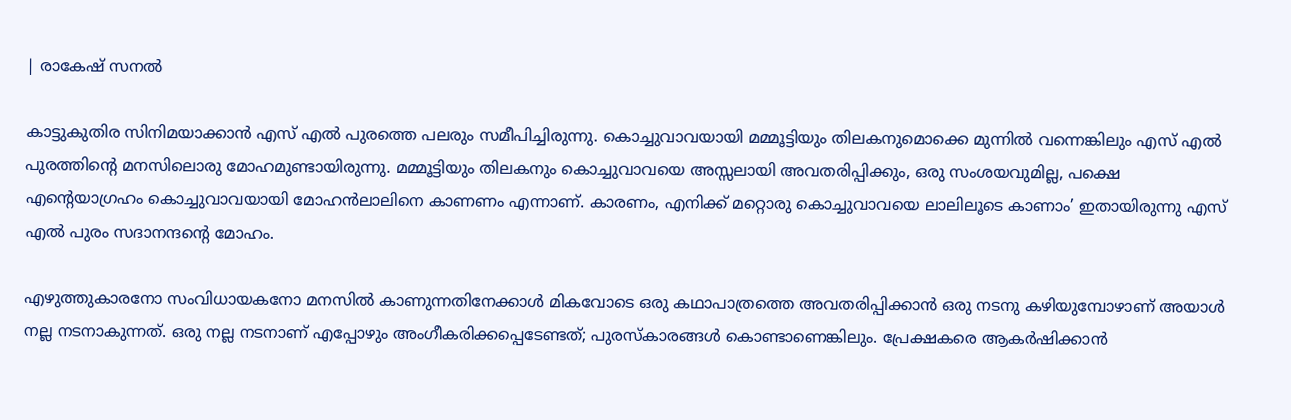| രാകേഷ് സനൽ

കാട്ടുകുതിര സിനിമയാക്കാന്‍ എസ് എല്‍ പുരത്തെ പലരും സമീപിച്ചിരുന്നു. കൊച്ചുവാവയായി മമ്മൂട്ടിയും തിലകനുമൊക്കെ മുന്നില്‍ വന്നെങ്കിലും എസ് എല്‍ പുരത്തിന്റെ മനസിലൊരു മോഹമുണ്ടായിരുന്നു. മമ്മൂട്ടിയും തിലകനും കൊച്ചുവാവയെ അസ്സലായി അവതരിപ്പിക്കും, ഒരു സംശയവുമില്ല, പക്ഷെ എന്റെയാഗ്രഹം കൊച്ചുവാവയായി മോഹന്‍ലാലിനെ കാണണം എന്നാണ്. കാരണം, എനിക്ക് മറ്റൊരു കൊച്ചുവാവയെ ലാലിലൂടെ കാണാം’ ഇതായിരുന്നു എസ് എല്‍ പുരം സദാനന്ദന്റെ മോഹം.

എഴുത്തുകാരനോ സംവിധായകനോ മനസില്‍ കാണുന്നതിനേക്കാള്‍ മികവോടെ ഒരു കഥാപാത്രത്തെ അവതരിപ്പിക്കാന്‍ ഒരു നടനു കഴിയുമ്പോഴാണ് അയാള്‍ നല്ല നടനാകുന്നത്. ഒരു നല്ല നടനാണ് എപ്പോഴും അംഗീകരിക്കപ്പെടേണ്ടത്; പുരസ്‌കാരങ്ങള്‍ കൊണ്ടാണെങ്കിലും. പ്രേക്ഷകരെ ആകര്‍ഷിക്കാന്‍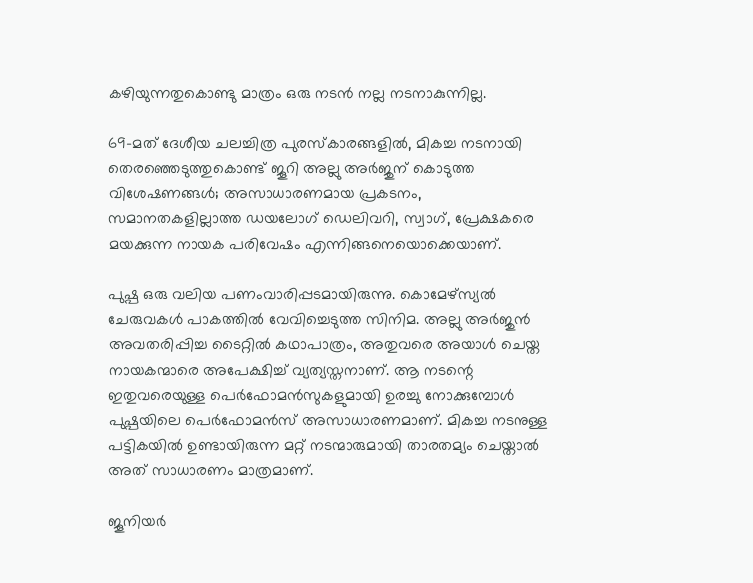കഴിയുന്നതുകൊണ്ടു മാത്രം ഒരു നടന്‍ നല്ല നടനാകുന്നില്ല.

69-മത് ദേശീയ ചലച്ചിത്ര പുരസ്‌കാരങ്ങളില്‍, മികച്ച നടനായി തെരഞ്ഞെടുത്തുകൊണ്ട് ജൂറി അല്ലു അര്‍ജുന് കൊടുത്ത വിശേഷണങ്ങള്‍; അസാധാരണമായ പ്രകടനം, സമാനതകളില്ലാത്ത ഡയലോഗ് ഡെലിവറി, സ്വാഗ്, പ്രേക്ഷകരെ മയക്കുന്ന നായക പരിവേഷം എന്നിങ്ങനെയൊക്കെയാണ്.

പുഷ്പ ഒരു വലിയ പണംവാരിപ്പടമായിരുന്നു. കൊമേഴ്‌സ്യല്‍ ചേരുവകള്‍ പാകത്തില്‍ വേവിച്ചെടുത്ത സിനിമ. അല്ലു അര്‍ജുന്‍ അവതരിപ്പിച്ച ടൈറ്റില്‍ കഥാപാത്രം, അതുവരെ അയാള്‍ ചെയ്ത നായകന്മാരെ അപേക്ഷിച്ച് വ്യത്യസ്തനാണ്. ആ നടന്റെ ഇതുവരെയുള്ള പെര്‍ഫോമന്‍സുകളുമായി ഉരച്ചു നോക്കുമ്പോള്‍ പുഷ്പയിലെ പെര്‍ഫോമന്‍സ് അസാധാരണമാണ്. മികച്ച നടനുള്ള പട്ടികയില്‍ ഉണ്ടായിരുന്ന മറ്റ് നടന്മാരുമായി താരതമ്യം ചെയ്താല്‍ അത് സാധാരണം മാത്രമാണ്.

ജൂനിയര്‍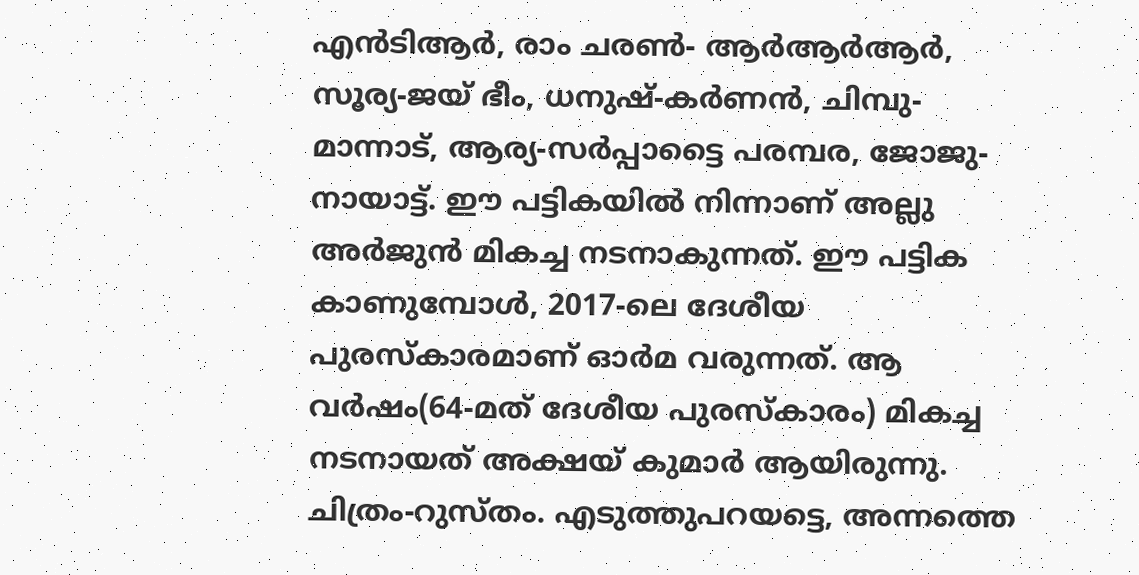എന്‍ടിആര്‍, രാം ചരണ്‍- ആര്‍ആര്‍ആര്‍, സൂര്യ-ജയ് ഭീം, ധനുഷ്-കര്‍ണന്‍, ചിമ്പു- മാന്നാട്, ആര്യ-സര്‍പ്പാട്ടൈ പരമ്പര, ജോജു-നായാട്ട്. ഈ പട്ടികയില്‍ നിന്നാണ് അല്ലു അര്‍ജുന്‍ മികച്ച നടനാകുന്നത്. ഈ പട്ടിക കാണുമ്പോള്‍, 2017-ലെ ദേശീയ പുരസ്‌കാരമാണ് ഓര്‍മ വരുന്നത്. ആ വര്‍ഷം(64-മത് ദേശീയ പുരസ്‌കാരം) മികച്ച നടനായത് അക്ഷയ് കുമാര്‍ ആയിരുന്നു. ചിത്രം-റുസ്തം. എടുത്തുപറയട്ടെ, അന്നത്തെ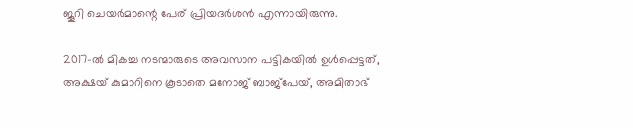ജൂറി ചെയര്‍മാന്റെ പേര് പ്രിയദര്‍ശന്‍ എന്നായിരുന്നു.

2017-ല്‍ മികച്ച നടന്മാരുടെ അവസാന പട്ടികയില്‍ ഉള്‍പ്പെട്ടത്, അക്ഷയ് കുമാറിനെ കൂടാതെ മനോജ് ബാജ്‌പേയ്, അമിതാഭ്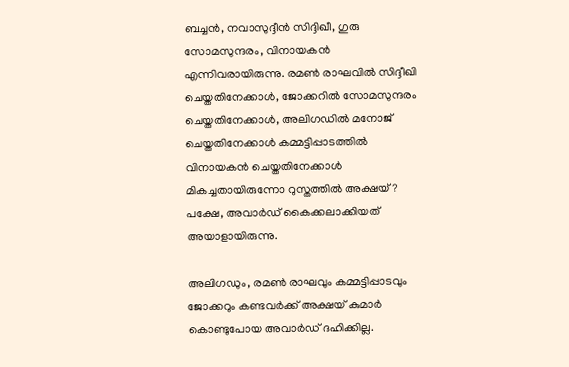ബച്ചന്‍, നവാസുദ്ദീന്‍ സിദ്ദിഖീ, ഗുരു സോമസുന്ദരം, വിനായകന്‍ എന്നിവരായിരുന്നു. രമണ്‍ രാഘവില്‍ സിദ്ദീഖി ചെയ്തതിനേക്കാള്‍, ജോക്കറില്‍ സോമസുന്ദരം ചെയ്തതിനേക്കാള്‍, അലിഗഡില്‍ മനോജ് ചെയ്തതിനേക്കാള്‍ കമ്മട്ടിപ്പാടത്തില്‍ വിനായകന്‍ ചെയ്തതിനേക്കാള്‍ മികച്ചതായിരുന്നോ റുസ്തത്തില്‍ അക്ഷയ്? പക്ഷേ, അവാര്‍ഡ് കൈക്കലാക്കിയത് അയാളായിരുന്നു.

അലിഗഡും, രമണ്‍ രാഘവും കമ്മട്ടിപ്പാടവും ജോക്കറും കണ്ടവര്‍ക്ക് അക്ഷയ് കുമാര്‍ കൊണ്ടുപോയ അവാര്‍ഡ് ദഹിക്കില്ല.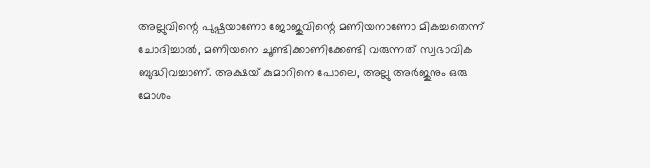അല്ലുവിന്റെ പുഷ്പയാണോ ജോജുവിന്റെ മണിയനാണോ മികച്ചതെന്ന് ചോദിച്ചാല്‍, മണിയനെ ചൂണ്ടിക്കാണിക്കേണ്ടി വരുന്നത് സ്വഭാവിക ബുദ്ധിവച്ചാണ്. അക്ഷയ് കുമാറിനെ പോലെ, അല്ലു അര്‍ജുനും ഒരു മോശം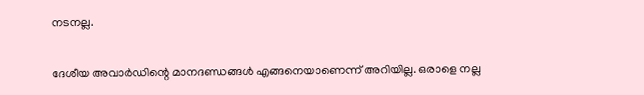നടനല്ല.

ദേശീയ അവാര്‍ഡിന്റെ മാനദണ്ഡങ്ങള്‍ എങ്ങനെയാണെന്ന് അറിയില്ല. ഒരാളെ നല്ല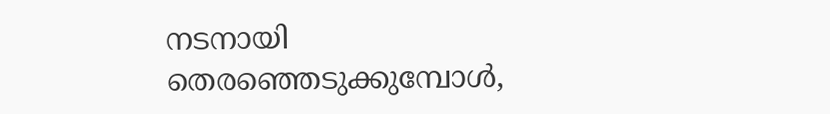നടനായി തെരഞ്ഞെടുക്കുമ്പോള്‍,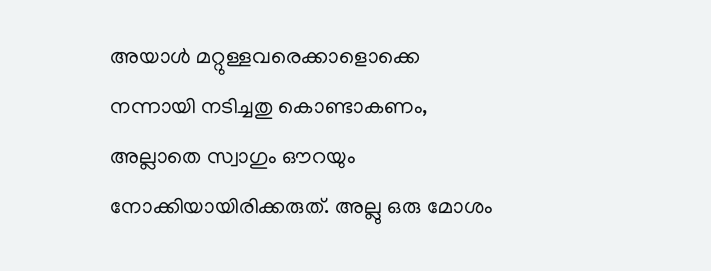അയാള്‍ മറ്റുള്ളവരെക്കാളൊക്കെ നന്നായി നടിച്ചതു കൊണ്ടാകണം, അല്ലാതെ സ്വാഗും ഔറയും നോക്കിയായിരിക്കരുത്. അല്ലു ഒരു മോശം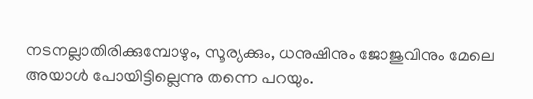നടനല്ലാതിരിക്കുമ്പോഴും, സൂര്യക്കും, ധനുഷിനും ജോജുവിനും മേലെ അയാള്‍ പോയിട്ടില്ലെന്നു തന്നെ പറയും.